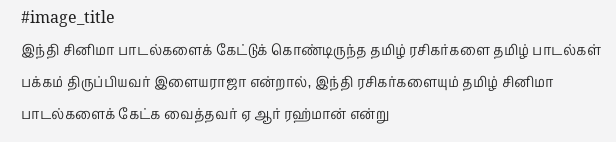#image_title
இந்தி சினிமா பாடல்களைக் கேட்டுக் கொண்டிருந்த தமிழ் ரசிகர்களை தமிழ் பாடல்கள் பக்கம் திருப்பியவர் இளையராஜா என்றால், இந்தி ரசிகர்களையும் தமிழ் சினிமா பாடல்களைக் கேட்க வைத்தவர் ஏ ஆர் ரஹ்மான் என்று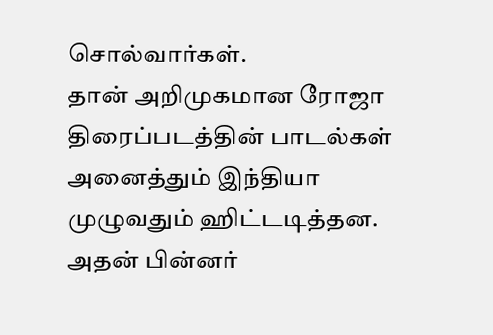சொல்வார்கள்.
தான் அறிமுகமான ரோஜா திரைப்படத்தின் பாடல்கள் அனைத்தும் இந்தியா முழுவதும் ஹிட்டடித்தன. அதன் பின்னர்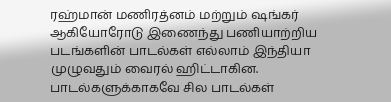ரஹ்மான் மணிரத்னம் மற்றும் ஷங்கர் ஆகியோரோடு இணைந்து பணியாற்றிய படங்களின் பாடல்கள் எல்லாம் இந்தியா முழுவதும் வைரல் ஹிட்டாகின. பாடல்களுக்காகவே சில பாடல்கள்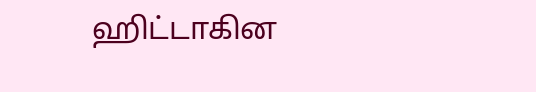ஹிட்டாகின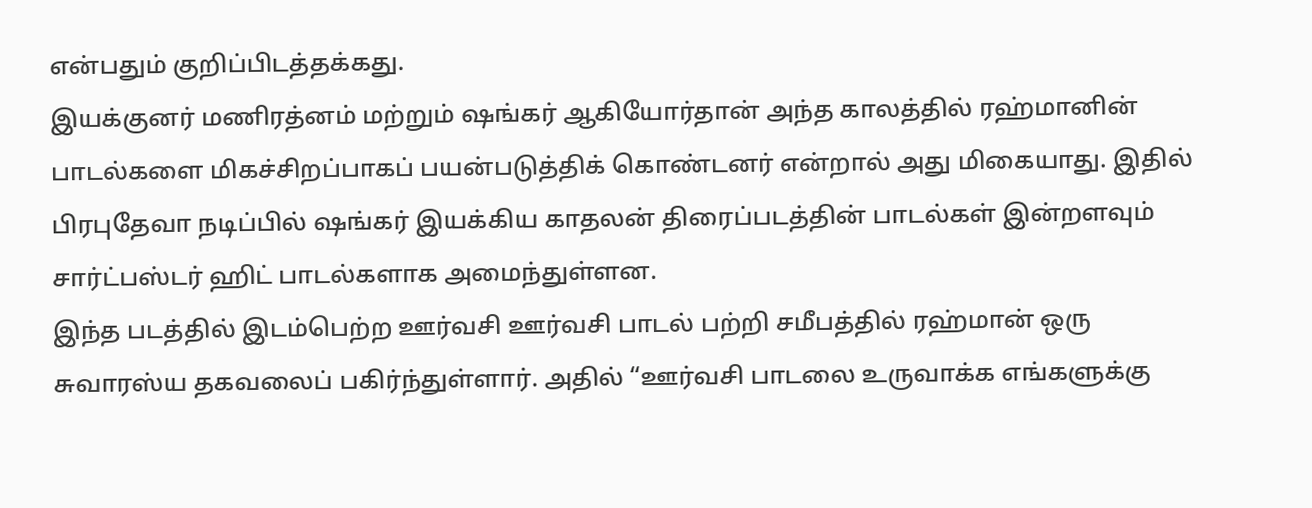என்பதும் குறிப்பிடத்தக்கது.
இயக்குனர் மணிரத்னம் மற்றும் ஷங்கர் ஆகியோர்தான் அந்த காலத்தில் ரஹ்மானின் பாடல்களை மிகச்சிறப்பாகப் பயன்படுத்திக் கொண்டனர் என்றால் அது மிகையாது. இதில் பிரபுதேவா நடிப்பில் ஷங்கர் இயக்கிய காதலன் திரைப்படத்தின் பாடல்கள் இன்றளவும் சார்ட்பஸ்டர் ஹிட் பாடல்களாக அமைந்துள்ளன.
இந்த படத்தில் இடம்பெற்ற ஊர்வசி ஊர்வசி பாடல் பற்றி சமீபத்தில் ரஹ்மான் ஒரு சுவாரஸ்ய தகவலைப் பகிர்ந்துள்ளார். அதில் “ஊர்வசி பாடலை உருவாக்க எங்களுக்கு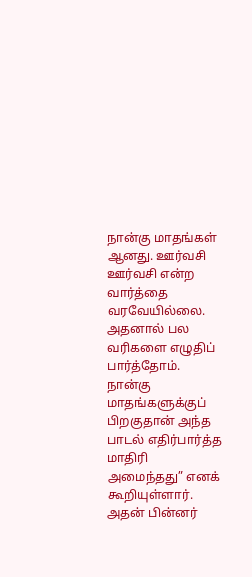நான்கு மாதங்கள் ஆனது. ஊர்வசி ஊர்வசி என்ற வார்த்தை வரவேயில்லை. அதனால் பல வரிகளை எழுதிப் பார்த்தோம். நான்கு மாதங்களுக்குப் பிறகுதான் அந்த பாடல் எதிர்பார்த்த மாதிரி அமைந்தது” எனக் கூறியுள்ளார்.
அதன் பின்னர்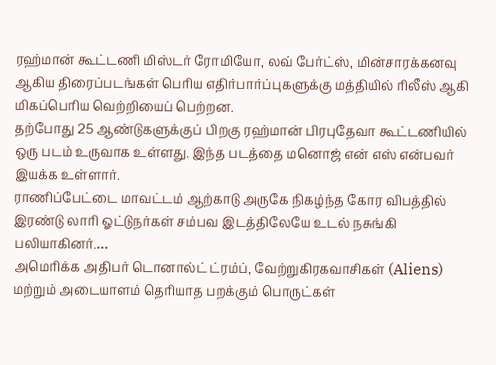ரஹ்மான் கூட்டணி மிஸ்டர் ரோமியோ, லவ் பேர்ட்ஸ், மின்சாரக்கனவு ஆகிய திரைப்படங்கள் பெரிய எதிர்பார்ப்புகளுக்கு மத்தியில் ரிலீஸ் ஆகி மிகப்பெரிய வெற்றியைப் பெற்றன.
தற்போது 25 ஆண்டுகளுக்குப் பிறகு ரஹ்மான் பிரபுதேவா கூட்டணியில் ஒரு படம் உருவாக உள்ளது. இந்த படத்தை மனொஜ் என் எஸ் என்பவர் இயக்க உள்ளார்.
ராணிப்பேட்டை மாவட்டம் ஆற்காடு அருகே நிகழ்ந்த கோர விபத்தில் இரண்டு லாரி ஓட்டுநர்கள் சம்பவ இடத்திலேயே உடல் நசுங்கி பலியாகினர்.…
அமெரிக்க அதிபர் டொனால்ட் ட்ரம்ப், வேற்றுகிரகவாசிகள் (Aliens) மற்றும் அடையாளம் தெரியாத பறக்கும் பொருட்கள்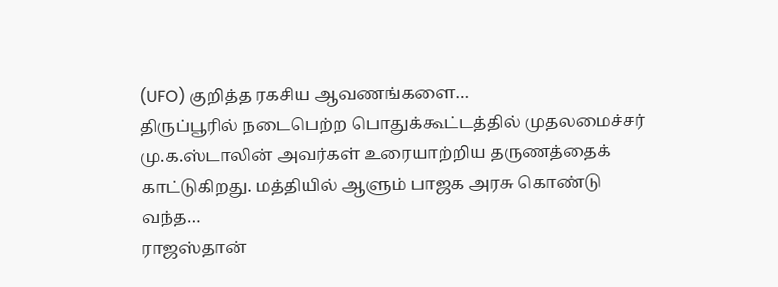(UFO) குறித்த ரகசிய ஆவணங்களை…
திருப்பூரில் நடைபெற்ற பொதுக்கூட்டத்தில் முதலமைச்சர் மு.க.ஸ்டாலின் அவர்கள் உரையாற்றிய தருணத்தைக் காட்டுகிறது. மத்தியில் ஆளும் பாஜக அரசு கொண்டு வந்த…
ராஜஸ்தான்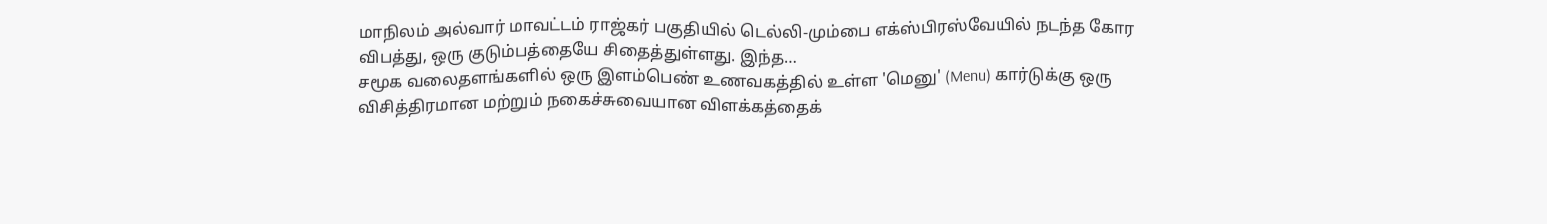மாநிலம் அல்வார் மாவட்டம் ராஜ்கர் பகுதியில் டெல்லி-மும்பை எக்ஸ்பிரஸ்வேயில் நடந்த கோர விபத்து, ஒரு குடும்பத்தையே சிதைத்துள்ளது. இந்த…
சமூக வலைதளங்களில் ஒரு இளம்பெண் உணவகத்தில் உள்ள 'மெனு' (Menu) கார்டுக்கு ஒரு விசித்திரமான மற்றும் நகைச்சுவையான விளக்கத்தைக்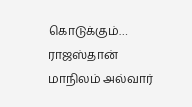கொடுக்கும்…
ராஜஸ்தான் மாநிலம் அல்வார்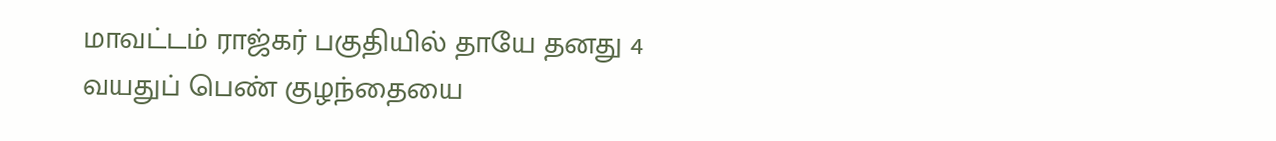மாவட்டம் ராஜ்கர் பகுதியில் தாயே தனது 4 வயதுப் பெண் குழந்தையை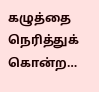கழுத்தை நெரித்துக் கொன்ற…